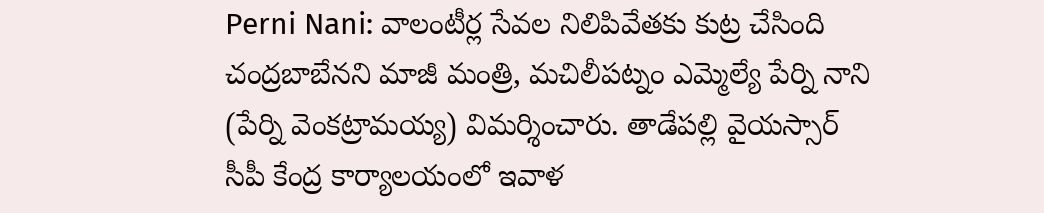Perni Nani: వాలంటీర్ల సేవల నిలిపివేతకు కుట్ర చేసింది చంద్రబాబేనని మాజీ మంత్రి, మచిలీపట్నం ఎమ్మెల్యే పేర్ని నాని (పేర్ని వెంకట్రామయ్య) విమర్శించారు. తాడేపల్లి వైయస్సార్ సీపీ కేంద్ర కార్యాలయంలో ఇవాళ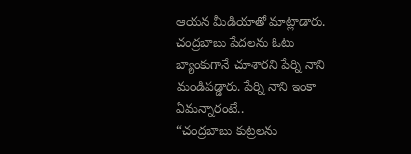ఆయన మీడియాతో మాట్లాడారు. చంద్రబాబు పేదలను ఓటు బ్యాంకుగానే చూశారని పేర్ని నాని మండిపడ్డారు. పేర్ని నాని ఇంకా ఏమన్నారంటే..
“చంద్రబాబు కుట్రలను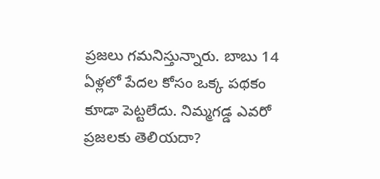ప్రజలు గమనిస్తున్నారు. బాబు 14 ఏళ్లలో పేదల కోసం ఒక్క పథకం కూడా పెట్టలేదు. నిమ్మగడ్డ ఎవరో ప్రజలకు తెలియదా?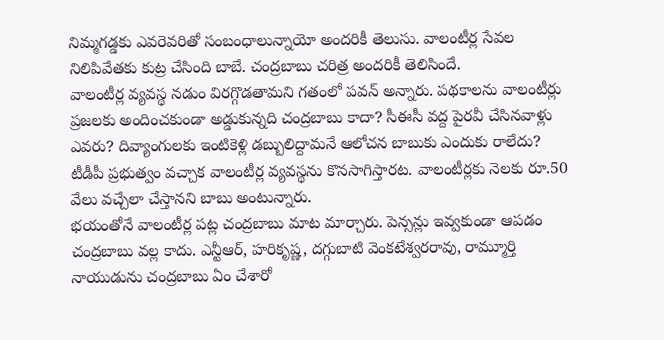నిమ్మగడ్డకు ఎవరెవరితో సంబంధాలున్నాయో అందరికీ తెలుసు. వాలంటీర్ల సేవల నిలిపివేతకు కుట్ర చేసింది బాబే. చంద్రబాబు చరిత్ర అందరికీ తెలిసిందే.
వాలంటీర్ల వ్యవస్థ నడుం విరగ్గొడతామని గతంలో పవన్ అన్నారు. పథకాలను వాలంటీర్లు ప్రజలకు అందించకుండా అడ్డుకున్నది చంద్రబాబు కాదా? సీఈసీ వద్ద పైరవీ చేసినవాళ్లు ఎవరు? దివ్యాంగులకు ఇంటికెళ్లి డబ్బులిద్దామనే ఆలోచన బాబుకు ఎందుకు రాలేదు? టీడీపీ ప్రభుత్వం వచ్చాక వాలంటీర్ల వ్యవస్థను కొనసాగిస్తారట. వాలంటీర్లకు నెలకు రూ.50 వేలు వచ్చేలా చేస్తానని బాబు అంటున్నారు.
భయంతోనే వాలంటీర్ల పట్ల చంద్రబాబు మాట మార్చారు. పెన్సన్లు ఇవ్వకుండా ఆపడం చంద్రబాబు వల్ల కాదు. ఎన్టీఆర్, హరికృష్ణ, దగ్గుబాటి వెంకటేశ్వరరావు, రామ్మూర్తి నాయుడును చంద్రబాబు ఏం చేశారో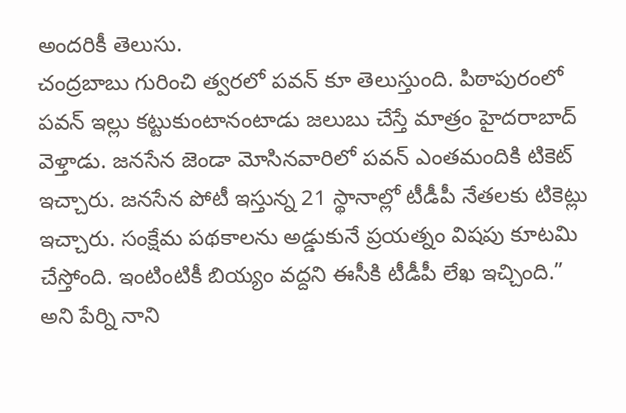అందరికీ తెలుసు.
చంద్రబాబు గురించి త్వరలో పవన్ కూ తెలుస్తుంది. పిఠాపురంలో పవన్ ఇల్లు కట్టుకుంటానంటాడు జలుబు చేస్తే మాత్రం హైదరాబాద్ వెళ్తాడు. జనసేన జెండా మోసినవారిలో పవన్ ఎంతమందికి టికెట్ ఇచ్చారు. జనసేన పోటీ ఇస్తున్న 21 స్థానాల్లో టీడీపీ నేతలకు టికెట్లు ఇచ్చారు. సంక్షేమ పథకాలను అడ్డుకునే ప్రయత్నం విషపు కూటమి చేస్తోంది. ఇంటింటికీ బియ్యం వద్దని ఈసీకి టీడీపీ లేఖ ఇచ్చింది.” అని పేర్ని నాని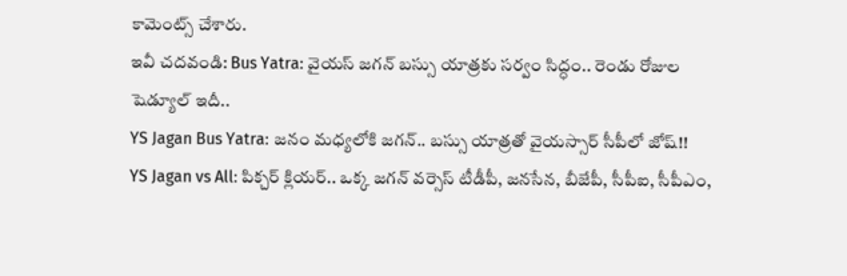కామెంట్స్ చేశారు.
ఇవీ చదవండి: Bus Yatra: వైయస్ జగన్ బస్సు యాత్రకు సర్వం సిద్ధం.. రెండు రోజుల షెడ్యూల్ ఇదీ..
YS Jagan Bus Yatra: జనం మధ్యలోకి జగన్.. బస్సు యాత్రతో వైయస్సార్ సీపీలో జోష్!!
YS Jagan vs All: పిక్చర్ క్లియర్.. ఒక్క జగన్ వర్సెస్ టీడీపీ, జనసేన, బీజేపీ, సీపీఐ, సీపీఎం,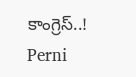కాంగ్రెస్..!
Perni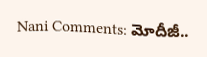Nani Comments: మోదీజీ..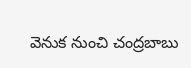వెనుక నుంచి చంద్రబాబు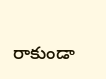రాకుండా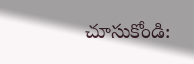చూసుకోండి: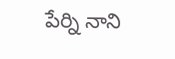పేర్ని నాని